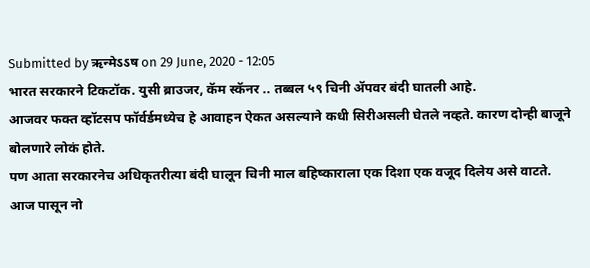Submitted by ऋन्मेऽऽष on 29 June, 2020 - 12:05
भारत सरकारने टिकटॉक. युसी ब्राउजर, कॅम स्कॅनर .. तब्बल ५९ चिनी ॲपवर बंदी घातली आहे.
आजवर फक्त व्हॉटसप फॉर्वर्डमध्येच हे आवाहन ऐकत असल्याने कधी सिरीअसली घेतले नव्हते. कारण दोन्ही बाजूने बोलणारे लोकं होते.
पण आता सरकारनेच अधिकृतरीत्या बंदी घालून चिनी माल बहिष्काराला एक दिशा एक वजूद दिलेय असे वाटते.
आज पासून नो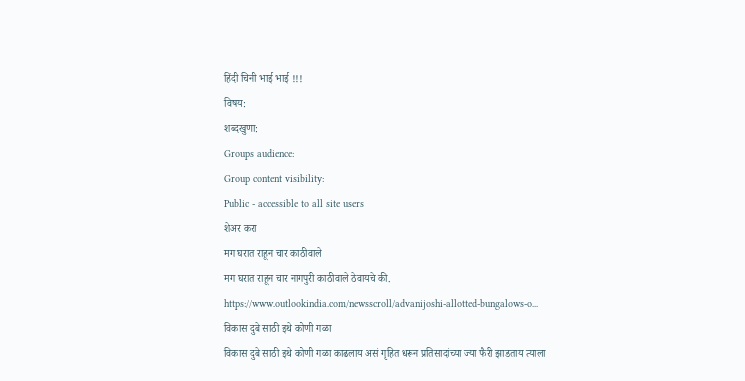हिंदी चिनी भाई भाई !!!
विषय:
शब्दखुणा:
Groups audience:
Group content visibility:
Public - accessible to all site users
शेअर करा
मग घरात राहून चार काठीवाले
मग घरात राहून चार नागपुरी काठीवाले ठेवायचे की.
https://www.outlookindia.com/newsscroll/advanijoshi-allotted-bungalows-o...
विकास दुबे साठी इथे कोणी गळा
विकास दुबे साठी इथे कोणी गळा काढलाय असं गृहित धरून प्रतिसादांच्या ज्या फैरी झाडताय त्याला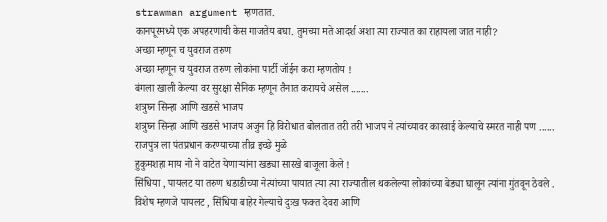strawman argument म्हणतात.
कानपूरमध्ये एक अपहरणाची केस गाजतेय बघा. तुमच्या मते आदर्श अशा त्या राज्यात का राहायला जात नाही?
अच्छा म्हणून च युवराज तरुण
अच्छा म्हणून च युवराज तरुण लोकांना पार्टी जॉईन करा म्हणतोय !
बंगला खाली केल्या वर सुरक्षा सैनिक म्हणून तैनात करायचे असेल .......
शत्रुघ्न सिन्हा आणि खडसे भाजप
शत्रुघ्न सिन्हा आणि खडसे भाजप अजुन हि विरोधात बोलतात तरी तरी भाजप ने त्यांच्यावर कारवाई केल्याचे स्मरत नाही पण ......
राजपुत्र ला पंतप्रधान करण्याच्या तीव्र इच्छे मुळे
हुकुमशहा माय नो ने वाटेत येणाऱ्यांना खड्या सारखे बाजूला केले !
सिंधिया , पायलट या तरुण धडाडीच्या नेत्यांच्या पायात त्या त्या राज्यातील थकलेल्या लोकांच्या बेड्या घालून त्यांना गुंतवून ठेवले .
विशेष म्हणजे पायलट , सिंधिया बाहेर गेल्याचे दुःख फक्त देवरा आणि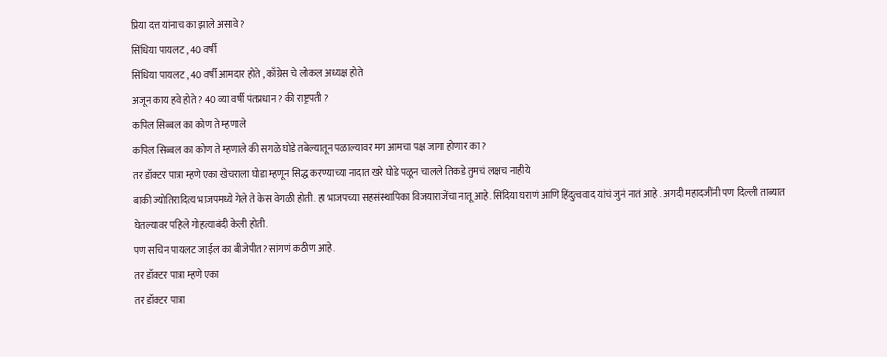प्रिया दत्त यांनाच का झाले असावे ?
सिंधिया पायलट , 40 वर्षी
सिंधिया पायलट , 40 वर्षी आमदार होते , काँग्रेस चे लोकल अध्यक्ष होते
अजून काय हवे होते ? 40 व्या वर्षी पंतप्रधान ? की राष्ट्रपती ?
कपिल सिब्बल का कोण ते म्हणाले
कपिल सिब्बल का कोण ते म्हणाले की सगळे घोडे तबेल्यातून पळाल्यावर मग आमचा पक्ष जागा होणार का?
तर डॉक्टर पात्रा म्हणे एका खेचराला घोडा म्हणून सिद्ध करण्याच्या नादात खरे घोडे पळून चालले तिकडे तुमचं लक्षच नाहीये
बाकी ज्योतिरादित्य भाजपमध्ये गेले ते केस वेगळी होती. हा भाजपच्या सहसंस्थापिका विजयाराजेंचा नातू आहे. सिंदिया घराणं आणि हिंदुत्ववाद यांचं जुनं नातं आहे . अगदी महादजींनी पण दिल्ली ताब्यात घेतल्यावर पहिले गोहत्याबंदी केली होती.
पण सचिन पायलट जाईल का बीजेपीत? सांगणं कठीण आहे.
तर डॉक्टर पात्रा म्हणे एका
तर डॉक्टर पात्रा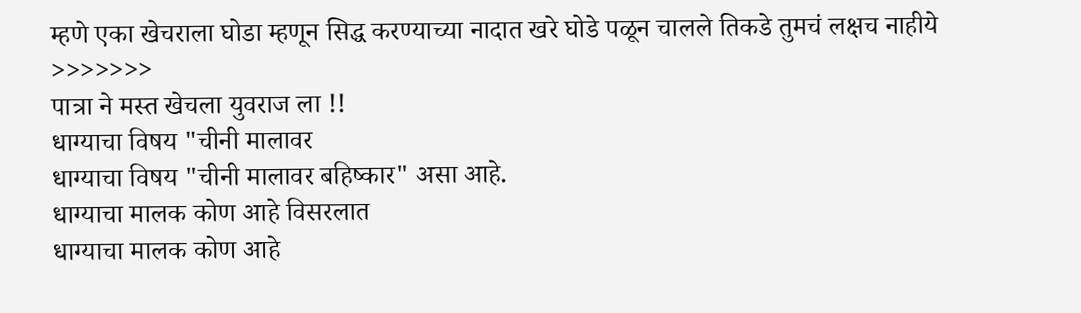म्हणे एका खेचराला घोडा म्हणून सिद्ध करण्याच्या नादात खरे घोडे पळून चालले तिकडे तुमचं लक्षच नाहीये >>>>>>>
पात्रा ने मस्त खेचला युवराज ला !!
धाग्याचा विषय "चीनी मालावर
धाग्याचा विषय "चीनी मालावर बहिष्कार" असा आहे.
धाग्याचा मालक कोण आहे विसरलात
धाग्याचा मालक कोण आहे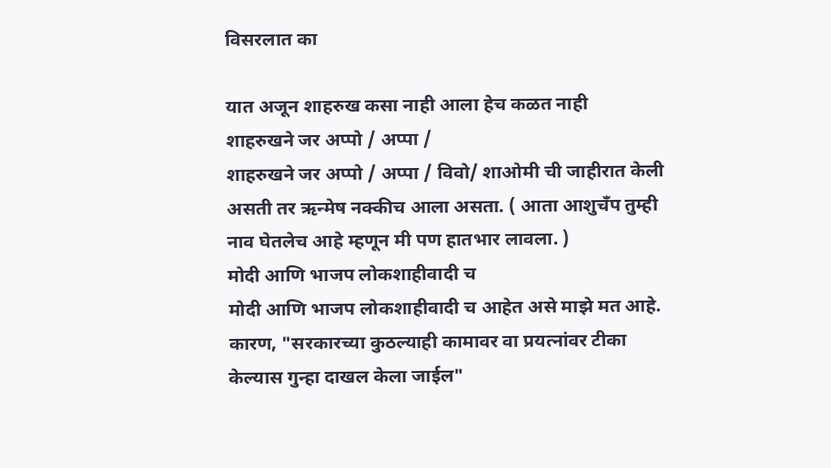विसरलात का

यात अजून शाहरुख कसा नाही आला हेच कळत नाही
शाहरुखने जर अप्पो / अप्पा /
शाहरुखने जर अप्पो / अप्पा / विवो/ शाओमी ची जाहीरात केली असती तर ऋन्मेष नक्कीच आला असता. ( आता आशुचँप तुम्ही नाव घेतलेच आहे म्हणून मी पण हातभार लावला. )
मोदी आणि भाजप लोकशाहीवादी च
मोदी आणि भाजप लोकशाहीवादी च आहेत असे माझे मत आहे.
कारण, "सरकारच्या कुठल्याही कामावर वा प्रयत्नांवर टीका केल्यास गुन्हा दाखल केला जाईल"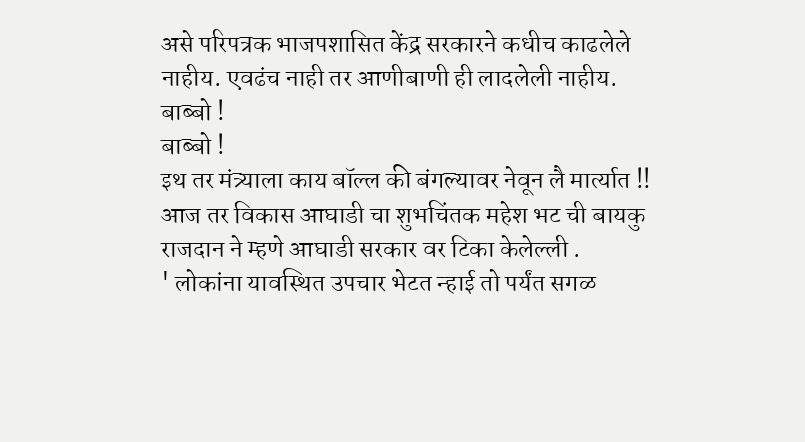असे परिपत्रक भाजपशासित केंद्र सरकारने कधीच काढलेले नाहीय. एवढंच नाही तर आणीबाणी ही लादलेली नाहीय.
बाब्बो !
बाब्बो !
इथ तर मंत्र्याला काय बॉल्ल की बंगल्यावर नेवून लै मार्त्यात !!
आज तर विकास आघाडी चा शुभचिंतक महेश भट ची बायकु राजदान ने म्हणे आघाडी सरकार वर टिका केलेल्ली .
' लोकांना यावस्थित उपचार भेटत न्हाई तो पर्यंत सगळ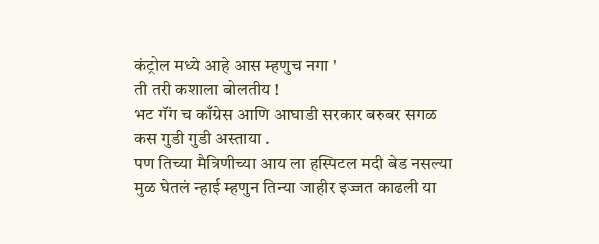कंट्रोल मध्ये आहे आस म्हणुच नगा '
ती तरी कशाला बोलतीय !
भट गॅंग च काँग्रेस आणि आघाडी सरकार बरुबर सगळ कस गुडी गुडी अस्ताया .
पण तिच्या मैत्रिणीच्या आय ला हस्पिटल मदी बेड नसल्या मुळ घेतलं न्हाई म्हणुन तिन्या जाहीर इज्जत काढली या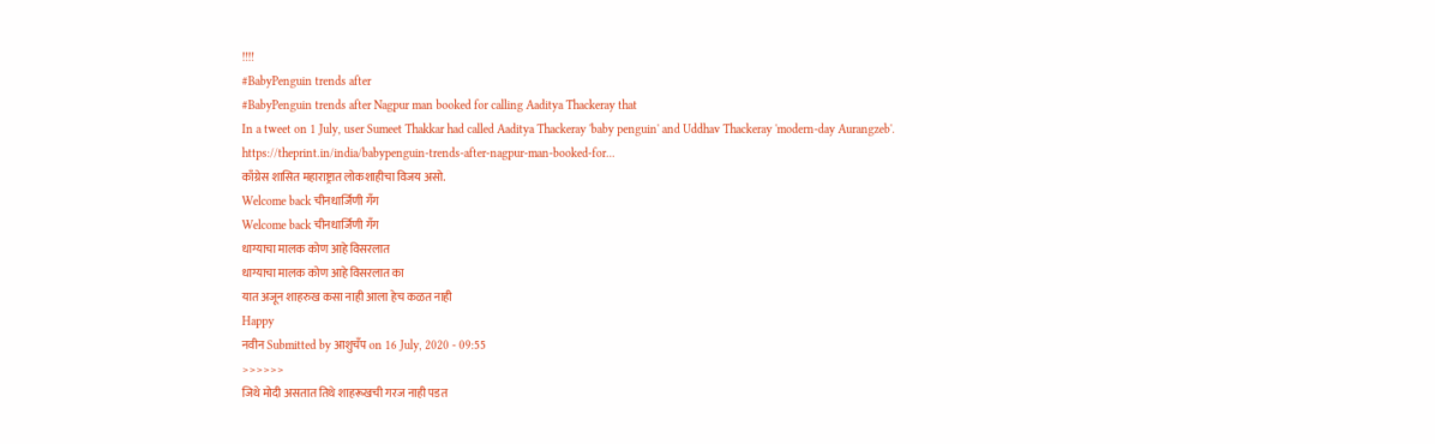!!!!
#BabyPenguin trends after
#BabyPenguin trends after Nagpur man booked for calling Aaditya Thackeray that
In a tweet on 1 July, user Sumeet Thakkar had called Aaditya Thackeray 'baby penguin' and Uddhav Thackeray 'modern-day Aurangzeb'.
https://theprint.in/india/babypenguin-trends-after-nagpur-man-booked-for...
काँग्रेस शासित महाराष्ट्रात लोकशाहीचा विजय असो.
Welcome back चीनधार्जिणी गॅंग
Welcome back चीनधार्जिणी गॅंग
धाग्याचा मालक कोण आहे विसरलात
धाग्याचा मालक कोण आहे विसरलात का
यात अजून शाहरुख कसा नाही आला हेच कळत नाही
Happy
नवीन Submitted by आशुचँप on 16 July, 2020 - 09:55
>>>>>>
जिथे मोदी असतात तिथे शाहरूखची गरज नाही पडत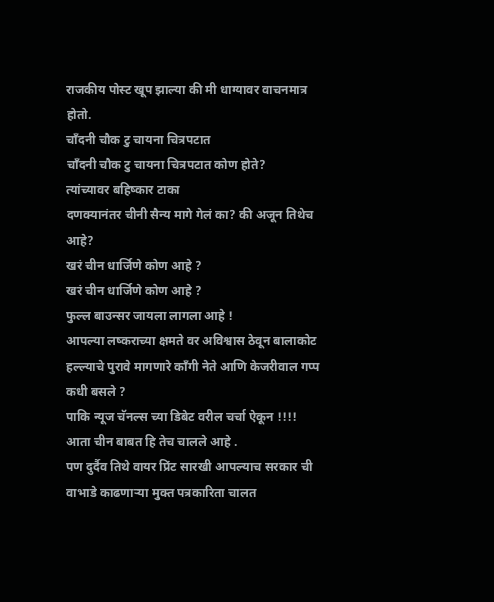राजकीय पोस्ट खूप झाल्या की मी धाग्यावर वाचनमात्र होतो.
चॉंदनी चौक टु चायना चित्रपटात
चॉंदनी चौक टु चायना चित्रपटात कोण होते?
त्यांच्यावर बहिष्कार टाका
दणक्यानंतर चीनी सैन्य मागे गेलं का? की अजून तिथेच आहे?
खरं चीन धार्जिणे कोण आहे ?
खरं चीन धार्जिणे कोण आहे ?
फुल्ल बाउन्सर जायला लागला आहे !
आपल्या लष्कराच्या क्षमते वर अविश्वास ठेवून बालाकोट हल्ल्याचे पुरावे मागणारे काँगी नेते आणि केजरीवाल गप्प कधी बसले ?
पाकि न्यूज चॅनल्स च्या डिबेट वरील चर्चा ऐकून !!!!
आता चीन बाबत हि तेच चालले आहे .
पण दुर्दैव तिथे वायर प्रिंट सारखी आपल्याच सरकार ची वाभाडे काढणाऱ्या मुक्त पत्रकारिता चालत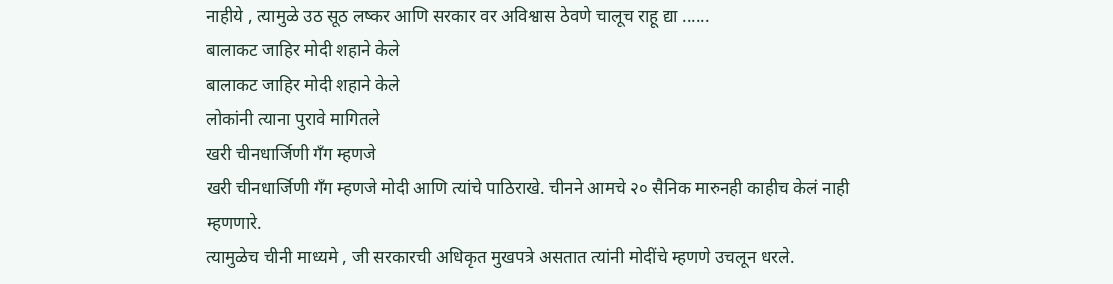नाहीये , त्यामुळे उठ सूठ लष्कर आणि सरकार वर अविश्वास ठेवणे चालूच राहू द्या ......
बालाकट जाहिर मोदी शहाने केले
बालाकट जाहिर मोदी शहाने केले
लोकांनी त्याना पुरावे मागितले
खरी चीनधार्जिणी गँग म्हणजे
खरी चीनधार्जिणी गँग म्हणजे मोदी आणि त्यांचे पाठिराखे. चीनने आमचे २० सैनिक मारुनही काहीच केलं नाही म्हणणारे.
त्यामुळेच चीनी माध्यमे , जी सरकारची अधिकृत मुखपत्रे असतात त्यांनी मोदींचे म्हणणे उचलून धरले.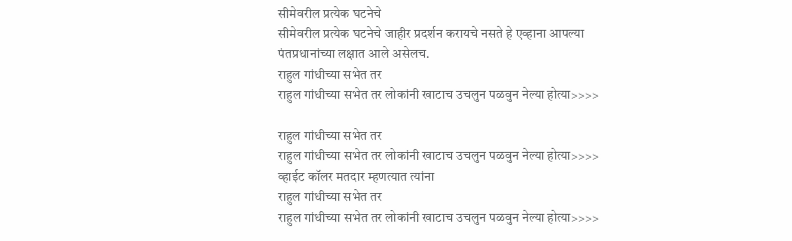सीमेवरील प्रत्येक घटनेचे
सीमेवरील प्रत्येक घटनेचे जाहीर प्रदर्शन करायचे नसते हे एव्हाना आपल्या पंतप्रधानांच्या लक्षात आले असेलच.
राहुल गांधीच्या सभेत तर
राहुल गांधीच्या सभेत तर लोकांनी खाटाच उचलुन पळवुन नेल्या होत्या>>>>

राहुल गांधीच्या सभेत तर
राहुल गांधीच्या सभेत तर लोकांनी खाटाच उचलुन पळवुन नेल्या होत्या>>>>
व्हाईट कॉलर मतदार म्हणत्यात त्यांना
राहुल गांधीच्या सभेत तर
राहुल गांधीच्या सभेत तर लोकांनी खाटाच उचलुन पळवुन नेल्या होत्या>>>>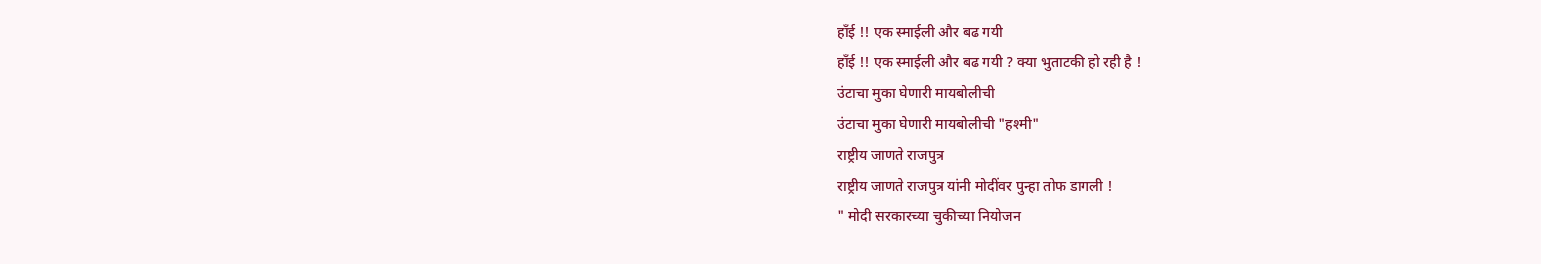हाँई !! एक स्माईली और बढ गयी
हाँई !! एक स्माईली और बढ गयी ? क्या भुताटकी हो रही है !
उंटाचा मुका घेणारी मायबोलीची
उंटाचा मुका घेणारी मायबोलीची "हश्मी"
राष्ट्रीय जाणते राजपुत्र
राष्ट्रीय जाणते राजपुत्र यांनी मोदींवर पुन्हा तोफ डागली !
" मोदी सरकारच्या चुकीच्या नियोजन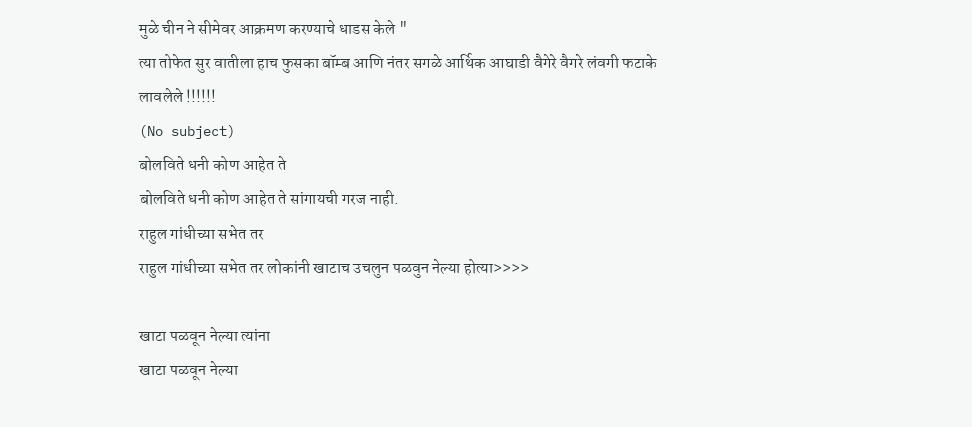मुळे चीन ने सीमेवर आक्रमण करण्याचे धाडस केले "
त्या तोफेत सुर वातीला हाच फुसका बॉम्ब आणि नंतर सगळे आर्थिक आघाडी वैगेरे वैगरे लंवगी फटाके लावलेले !!!!!!
(No subject)
बोलविते धनी कोण आहेत ते
बोलविते धनी कोण आहेत ते सांगायची गरज नाही.
राहुल गांधीच्या सभेत तर
राहुल गांधीच्या सभेत तर लोकांनी खाटाच उचलुन पळवुन नेल्या होत्या>>>>

खाटा पळवून नेल्या त्यांना
खाटा पळवून नेल्या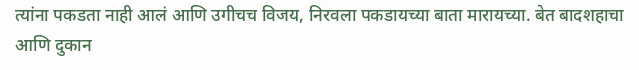त्यांना पकडता नाही आलं आणि उगीचच विजय, निरवला पकडायच्या बाता मारायच्या. बेत बादशहाचा आणि दुकान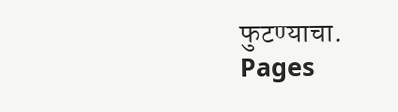फुटण्याचा.
Pages